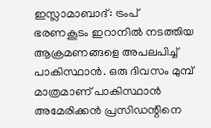ഇസ്ലാമാബാദ്: ട്രംപ് ഭരണകൂടം ഇറാനിൽ നടത്തിയ ആക്രമണങ്ങളെ അപലപിച്ച് പാകിസ്ഥാൻ. ഒരു ദിവസം മുമ്പ് മാത്രമാണ് പാകിസ്ഥാൻ അമേരിക്കൻ പ്രസിഡന്റിനെ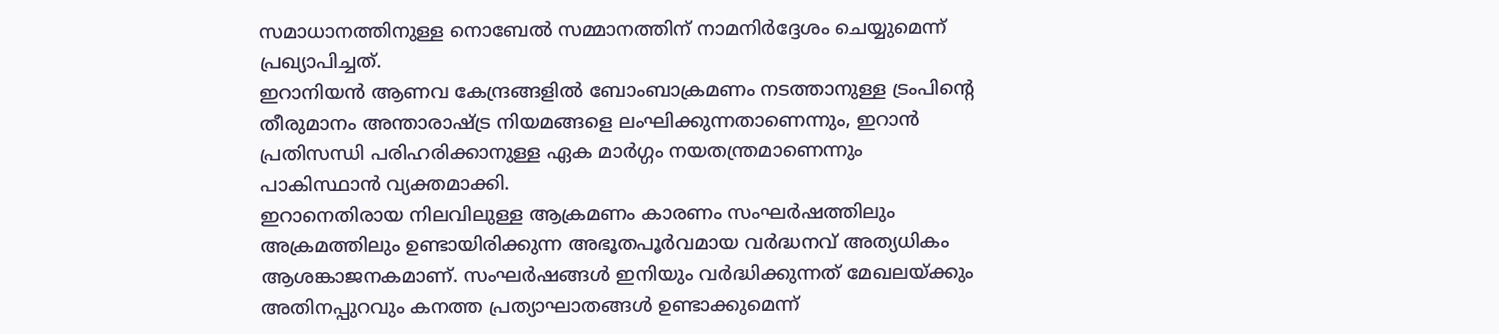സമാധാനത്തിനുള്ള നൊബേൽ സമ്മാനത്തിന് നാമനിർദ്ദേശം ചെയ്യുമെന്ന് പ്രഖ്യാപിച്ചത്.
ഇറാനിയൻ ആണവ കേന്ദ്രങ്ങളിൽ ബോംബാക്രമണം നടത്താനുള്ള ട്രംപിന്റെ തീരുമാനം അന്താരാഷ്ട്ര നിയമങ്ങളെ ലംഘിക്കുന്നതാണെന്നും, ഇറാൻ പ്രതിസന്ധി പരിഹരിക്കാനുള്ള ഏക മാർഗ്ഗം നയതന്ത്രമാണെന്നും പാകിസ്ഥാൻ വ്യക്തമാക്കി.
ഇറാനെതിരായ നിലവിലുള്ള ആക്രമണം കാരണം സംഘർഷത്തിലും അക്രമത്തിലും ഉണ്ടായിരിക്കുന്ന അഭൂതപൂർവമായ വർദ്ധനവ് അത്യധികം ആശങ്കാജനകമാണ്. സംഘർഷങ്ങൾ ഇനിയും വർദ്ധിക്കുന്നത് മേഖലയ്ക്കും അതിനപ്പുറവും കനത്ത പ്രത്യാഘാതങ്ങൾ ഉണ്ടാക്കുമെന്ന്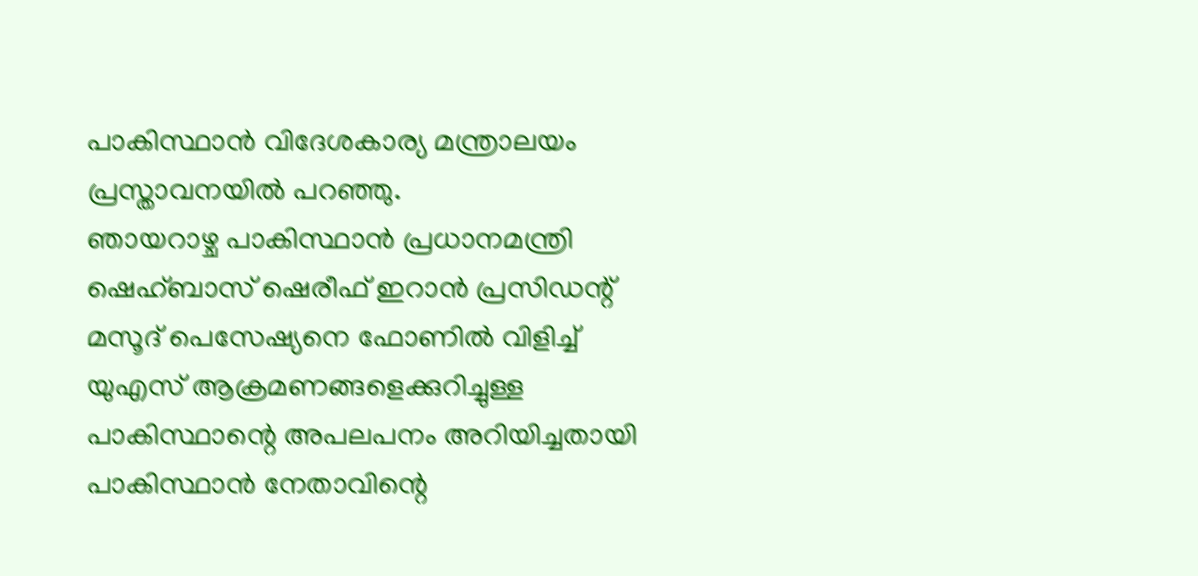പാകിസ്ഥാൻ വിദേശകാര്യ മന്ത്രാലയം പ്രസ്താവനയിൽ പറഞ്ഞു.
ഞായറാഴ്ച പാകിസ്ഥാൻ പ്രധാനമന്ത്രി ഷെഹ്ബാസ് ഷെരീഫ് ഇറാൻ പ്രസിഡന്റ് മസൂദ് പെസേഷ്യനെ ഫോണിൽ വിളിച്ച് യുഎസ് ആക്രമണങ്ങളെക്കുറിച്ചുള്ള പാകിസ്ഥാന്റെ അപലപനം അറിയിച്ചതായി പാകിസ്ഥാൻ നേതാവിന്റെ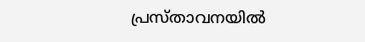പ്രസ്താവനയിൽ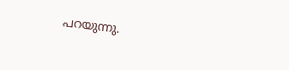പറയുന്നു.